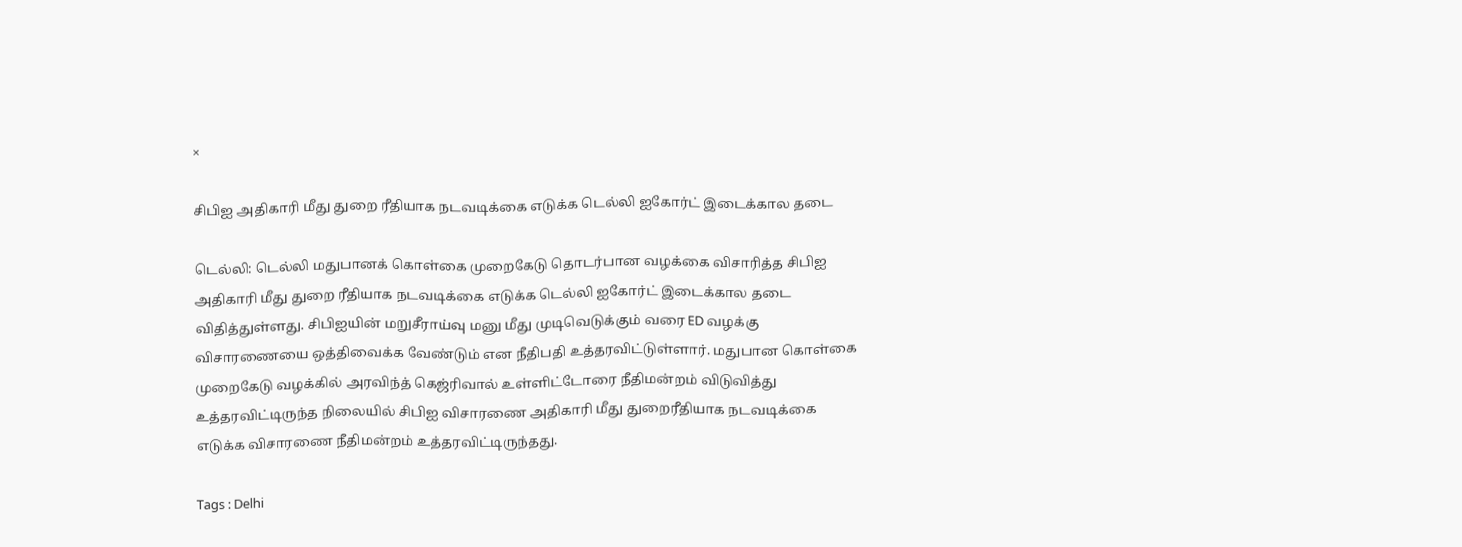×

சிபிஐ அதிகாரி மீது துறை ரீதியாக நடவடிக்கை எடுக்க டெல்லி ஐகோர்ட் இடைக்கால தடை

டெல்லி: டெல்லி மதுபானக் கொள்கை முறைகேடு தொடர்பான வழக்கை விசாரித்த சிபிஐ அதிகாரி மீது துறை ரீதியாக நடவடிக்கை எடுக்க டெல்லி ஐகோர்ட் இடைக்கால தடை விதித்துள்ளது. சிபிஐயின் மறுசீராய்வு மனு மீது முடிவெடுக்கும் வரை ED வழக்கு விசாரணையை ஒத்திவைக்க வேண்டும் என நீதிபதி உத்தரவிட்டுள்ளார். மதுபான கொள்கை முறைகேடு வழக்கில் அரவிந்த் கெஜ்ரிவால் உள்ளிட்டோரை நீதிமன்றம் விடுவித்து உத்தரவிட்டிருந்த நிலையில் சிபிஐ விசாரணை அதிகாரி மீது துறைரீதியாக நடவடிக்கை எடுக்க விசாரணை நீதிமன்றம் உத்தரவிட்டிருந்தது.

Tags : Delhi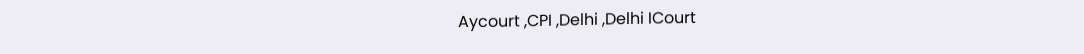Aycourt ,CPI ,Delhi ,Delhi ICourt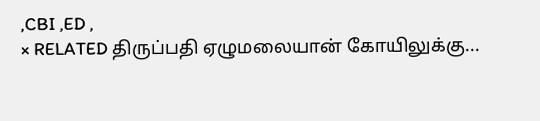,CBI ,ED ,
× RELATED திருப்பதி ஏழுமலையான் கோயிலுக்கு...